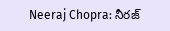Neeraj Chopra: నీరజ్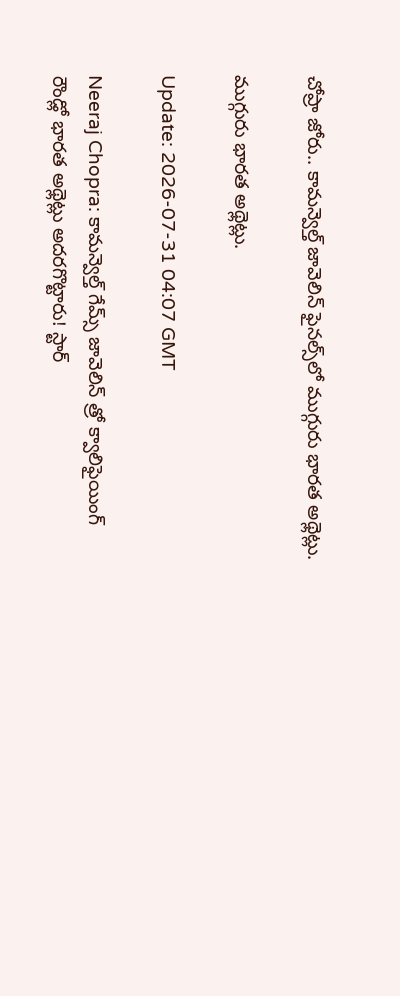చోప్రా జోరు.. కామన్వెల్త్ జావెలిన్ ఫైనల్స్‌లో ముగ్గురు భారత అథ్లెట్లు.

ముగ్గురు భారత అథ్లెట్లు.

Update: 2026-07-31 04:07 GMT

Neeraj Chopra: కామన్వెల్త్ గేమ్స్ జావెలిన్ త్రో క్వాలిఫైయింగ్ రౌండ్లో భారత అథ్లెట్లు అదరగొట్టారు! స్టార్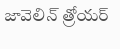జావెలిన్ త్రోయర్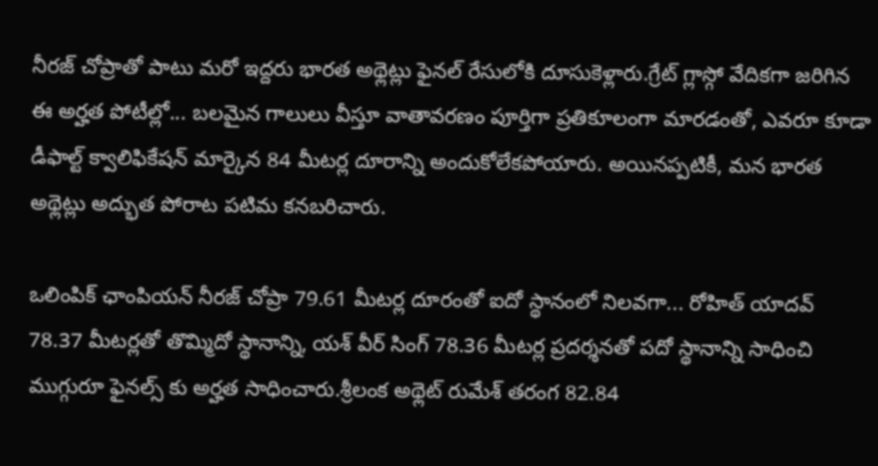నీరజ్ చోప్రాతో పాటు మరో ఇద్దరు భారత అథ్లెట్లు ఫైనల్ రేసులోకి దూసుకెళ్లారు.గ్రేట్ గ్లాస్గో వేదికగా జరిగిన ఈ అర్హత పోటీల్లో... బలమైన గాలులు వీస్తూ వాతావరణం పూర్తిగా ప్రతికూలంగా మారడంతో, ఎవరూ కూడా డీఫాల్ట్ క్వాలిఫికేషన్ మార్కైన 84 మీటర్ల దూరాన్ని అందుకోలేకపోయారు. అయినప్పటికీ, మన భారత అథ్లెట్లు అద్భుత పోరాట పటిమ కనబరిచారు.

ఒలింపిక్ ఛాంపియన్ నీరజ్ చోప్రా 79.61 మీటర్ల దూరంతో ఐదో స్థానంలో నిలవగా... రోహిత్ యాదవ్ 78.37 మీటర్లతో తొమ్మిదో స్థానాన్ని, యశ్ వీర్ సింగ్ 78.36 మీటర్ల ప్రదర్శనతో పదో స్థానాన్ని సాధించి ముగ్గురూ ఫైనల్స్ కు అర్హత సాధించారు.శ్రీలంక అథ్లెట్ రుమేశ్ తరంగ 82.84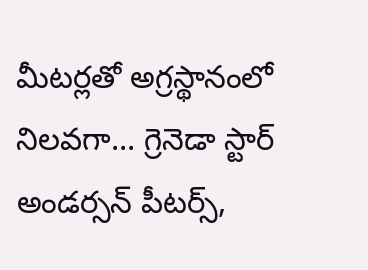మీటర్లతో అగ్రస్థానంలో నిలవగా... గ్రెనెడా స్టార్ అండర్సన్ పీటర్స్,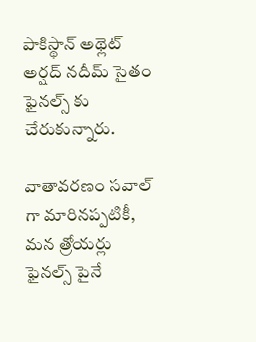పాకిస్థాన్ అథ్లెట్ అర్షద్ నదీమ్ సైతం ఫైనల్స్ కు చేరుకున్నారు.

వాతావరణం సవాల్ గా మారినప్పటికీ, మన త్రోయర్లు ఫైనల్స్ పైనే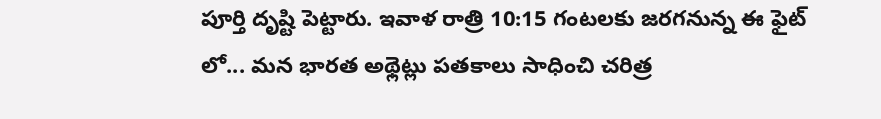పూర్తి దృష్టి పెట్టారు. ఇవాళ రాత్రి 10:15 గంటలకు జరగనున్న ఈ ఫైట్ లో... మన భారత అథ్లెట్లు పతకాలు సాధించి చరిత్ర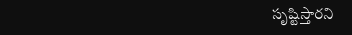సృష్టిస్తారని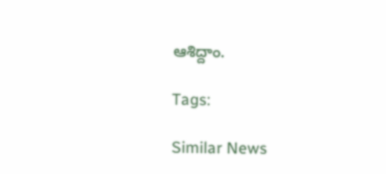ఆశిద్దాం.

Tags:

Similar News